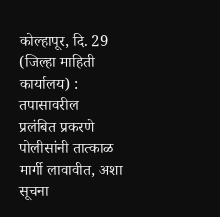कोल्हापूर, दि. 29 (जिल्हा माहिती कार्यालय) : तपासावरील
प्रलंबित प्रकरणे पोलीसांनी तात्काळ मार्गी लावावीत, अशा सूचना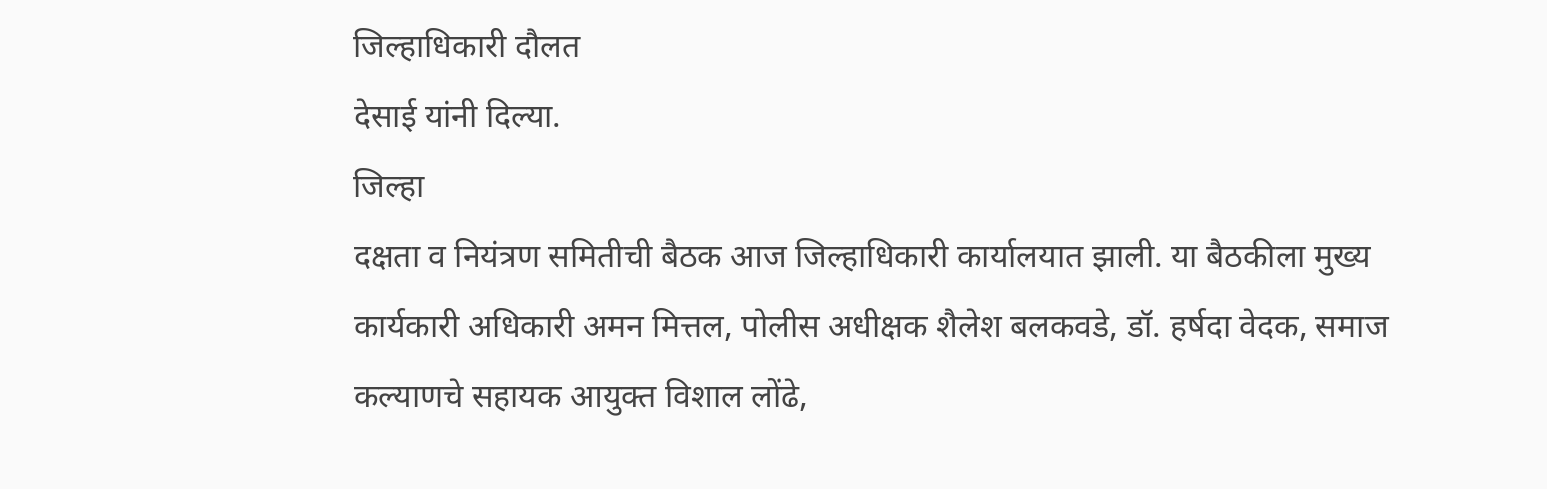जिल्हाधिकारी दौलत
देसाई यांनी दिल्या.
जिल्हा
दक्षता व नियंत्रण समितीची बैठक आज जिल्हाधिकारी कार्यालयात झाली. या बैठकीला मुख्य
कार्यकारी अधिकारी अमन मित्तल, पोलीस अधीक्षक शैलेश बलकवडे, डॉ. हर्षदा वेदक, समाज
कल्याणचे सहायक आयुक्त विशाल लोंढे,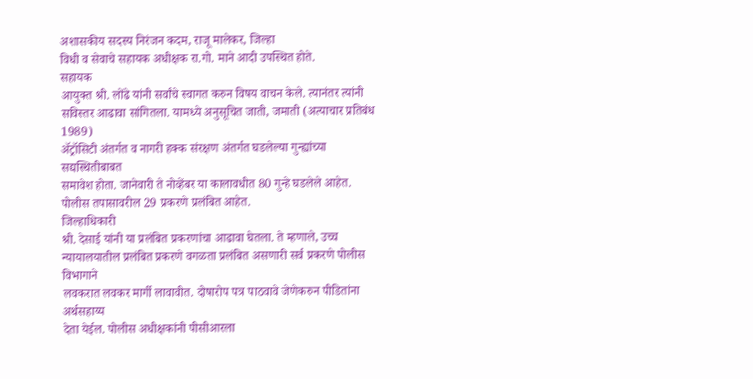अशासकीय सदस्य निरंजन कदम, राजू मालेकर, जिल्हा
विधी व सेवाचे सहायक अधीक्षक रा.गो. माने आदी उपस्थित होते.
सहायक
आयुक्त श्री. लोंढे यांनी सर्वांचे स्वागत करुन विषय वाचन केले. त्यानंतर त्यांनी
सविस्तर आढावा सांगितला. यामध्ये अनुसूचित जाती, जमाती (अत्याचार प्रतिबंध 1989)
ॲट्रॉसिटी अंतर्गत व नागरी हक्क संरक्षण अंतर्गत घडलेल्या गुन्ह्यांच्या सद्यस्थितीबाबत
समावेश होता. जानेवारी ते नोव्हेंबर या कालावधीत 80 गुन्हे घडलेले आहेत. पोलीस तपासावरील 29 प्रकरणे प्रलंबित आहेत.
जिल्हाधिकारी
श्री. देसाई यांनी या प्रलंबित प्रकरणांचा आढावा घेतला. ते म्हणाले, उच्च
न्यायालयातील प्रलंबित प्रकरणे वगळता प्रलंबित असणारी सर्व प्रकरणे पोलीस विभागाने
लवकरात लवकर मार्गी लावावीत. दोषारोप पत्र पाठवावे जेणेकरुन पीडितांना अर्थसहाय्य
देता येईल. पोलीस अधीक्षकांनी पीसीआरला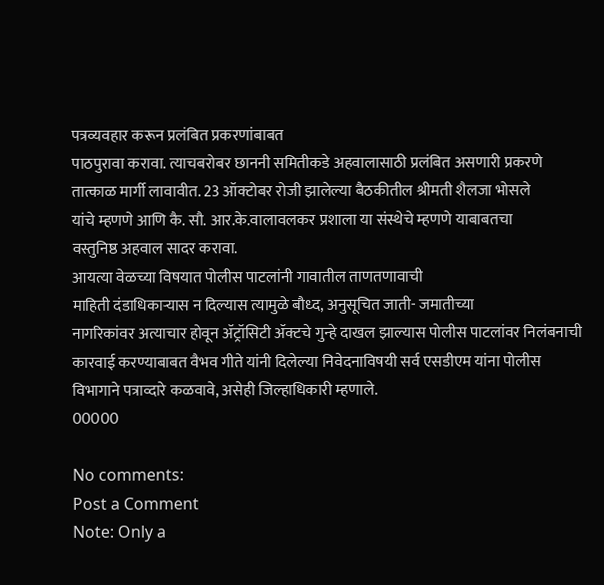पत्रव्यवहार करून प्रलंबित प्रकरणांबाबत
पाठपुरावा करावा. त्याचबरोबर छाननी समितीकडे अहवालासाठी प्रलंबित असणारी प्रकरणे
तात्काळ मार्गी लावावीत. 23 ऑक्टोबर रोजी झालेल्या बैठकीतील श्रीमती शैलजा भोसले
यांचे म्हणणे आणि कै. सौ. आर.के.वालावलकर प्रशाला या संस्थेचे म्हणणे याबाबतचा
वस्तुनिष्ठ अहवाल सादर करावा.
आयत्या वेळच्या विषयात पोलीस पाटलांनी गावातील ताणतणावाची
माहिती दंडाधिकाऱ्यास न दिल्यास त्यामुळे बौध्द, अनुसूचित जाती- जमातीच्या
नागरिकांवर अत्याचार होवून ॲट्रॉसिटी ॲक्टचे गुन्हे दाखल झाल्यास पोलीस पाटलांवर निलंबनाची
कारवाई करण्याबाबत वैभव गीते यांनी दिलेल्या निवेदनाविषयी सर्व एसडीएम यांना पोलीस
विभागाने पत्राव्दारे कळवावे, असेही जिल्हाधिकारी म्हणाले.
00000

No comments:
Post a Comment
Note: Only a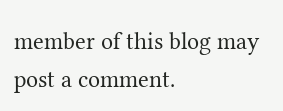member of this blog may post a comment.